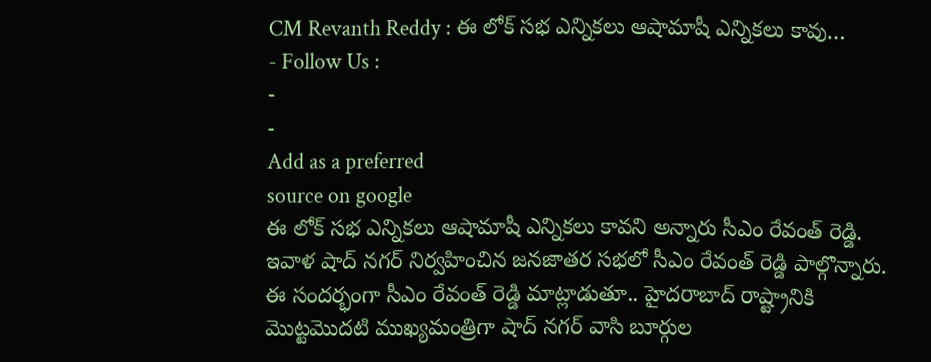CM Revanth Reddy : ఈ లోక్ సభ ఎన్నికలు ఆషామాషీ ఎన్నికలు కావు…
- Follow Us :
-
-
Add as a preferred
source on google
ఈ లోక్ సభ ఎన్నికలు ఆషామాషీ ఎన్నికలు కావని అన్నారు సీఎం రేవంత్ రెడ్డి. ఇవాళ షాద్ నగర్ నిర్వహించిన జనజాతర సభలో సీఎం రేవంత్ రెడ్డి పాల్గొన్నారు. ఈ సందర్భంగా సీఎం రేవంత్ రెడ్డి మాట్లాడుతూ.. హైదరాబాద్ రాష్ట్రానికి మొట్టమొదటి ముఖ్యమంత్రిగా షాద్ నగర్ వాసి బూర్గుల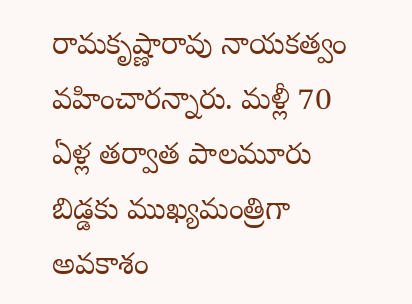రామకృష్ణారావు నాయకత్వం వహించారన్నారు. మళ్లీ 70 ఏళ్ల తర్వాత పాలమూరు బిడ్డకు ముఖ్యమంత్రిగా అవకాశం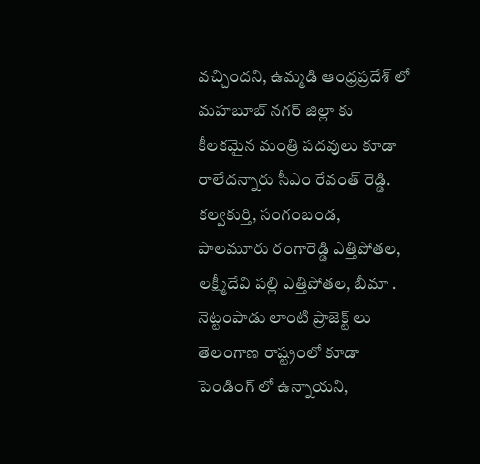వచ్చిందని, ఉమ్మడి ఆంధ్రప్రదేశ్ లో మహబూబ్ నగర్ జిల్లా కు కీలకమైన మంత్రి పదవులు కూడా రాలేదన్నారు సీఎం రేవంత్ రెడ్డి. కల్వకుర్తి, సంగంబండ, పాలమూరు రంగారెడ్డి ఎత్తిపోతల, లక్ష్మీదేవి పల్లి ఎత్తిపోతల, బీమా . నెట్టంపాడు లాంటి ప్రాజెక్ట్ లు తెలంగాణ రాష్ట్రంలో కూడా పెండింగ్ లో ఉన్నాయని,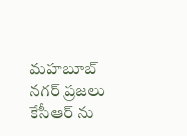మహబూబ్ నగర్ ప్రజలు కేసీఆర్ ను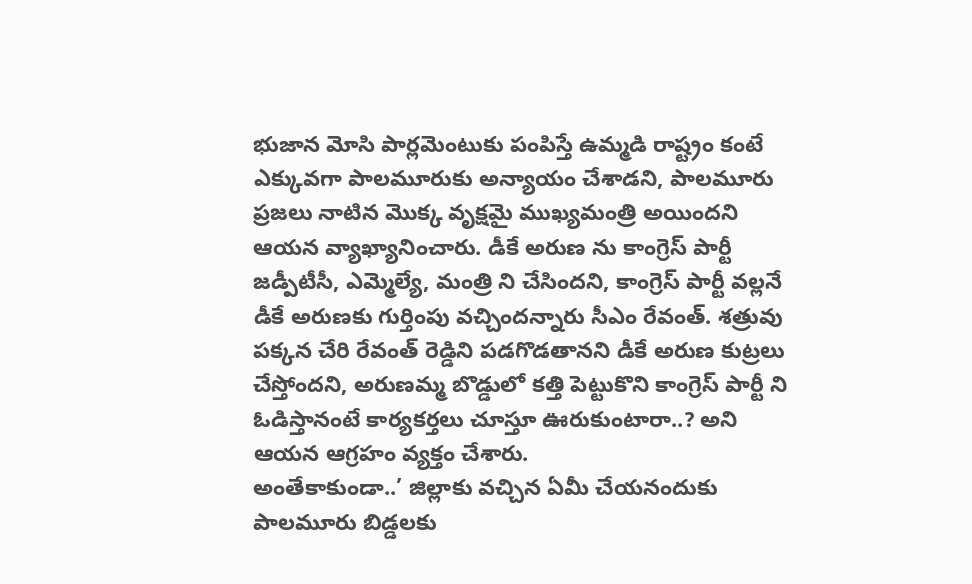భుజాన మోసి పార్లమెంటుకు పంపిస్తే ఉమ్మడి రాష్ట్రం కంటే ఎక్కువగా పాలమూరుకు అన్యాయం చేశాడని, పాలమూరు ప్రజలు నాటిన మొక్క వృక్షమై ముఖ్యమంత్రి అయిందని ఆయన వ్యాఖ్యానించారు. డీకే అరుణ ను కాంగ్రెస్ పార్టీ జడ్పీటీసీ, ఎమ్మెల్యే, మంత్రి ని చేసిందని, కాంగ్రెస్ పార్టీ వల్లనే డీకే అరుణకు గుర్తింపు వచ్చిందన్నారు సీఎం రేవంత్. శత్రువు పక్కన చేరి రేవంత్ రెడ్డిని పడగొడతానని డీకే అరుణ కుట్రలు చేస్తోందని, అరుణమ్మ బొడ్డులో కత్తి పెట్టుకొని కాంగ్రెస్ పార్టీ ని ఓడిస్తానంటే కార్యకర్తలు చూస్తూ ఊరుకుంటారా..? అని ఆయన ఆగ్రహం వ్యక్తం చేశారు.
అంతేకాకుండా..’ జిల్లాకు వచ్చిన ఏమీ చేయనందుకు పాలమూరు బిడ్డలకు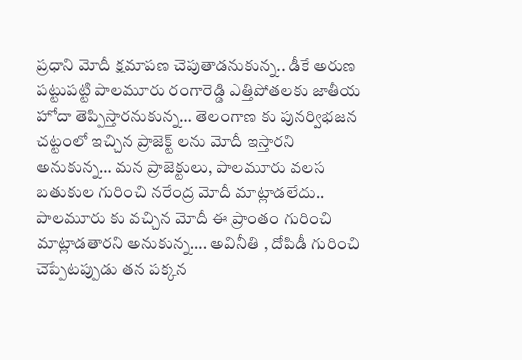ప్రధాని మోదీ క్షమాపణ చెపుతాడనుకున్న.. డీకే అరుణ పట్టుపట్టి పాలమూరు రంగారెడ్డి ఎత్తిపోతలకు జాతీయ హోదా తెప్పిస్తారనుకున్న… తెలంగాణ కు పునర్విభజన చట్టంలో ఇచ్చిన ప్రాజెక్ట్ లను మోదీ ఇస్తారని అనుకున్న… మన ప్రాజెక్టులు, పాలమూరు వలస బతుకుల గురించి నరేంద్ర మోదీ మాట్లాడలేదు.. పాలమూరు కు వచ్చిన మోదీ ఈ ప్రాంతం గురించి మాట్లాడతారని అనుకున్న…. అవినీతి , దోపిడీ గురించి చెప్పేటప్పుడు తన పక్కన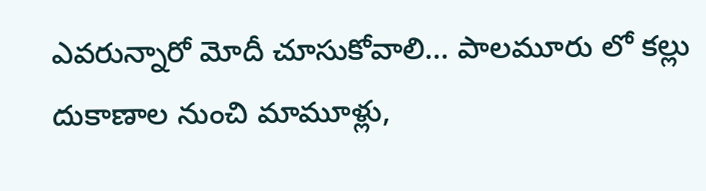ఎవరున్నారో మోదీ చూసుకోవాలి… పాలమూరు లో కల్లు దుకాణాల నుంచి మామూళ్లు,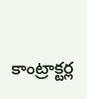కాంట్రాక్టర్ల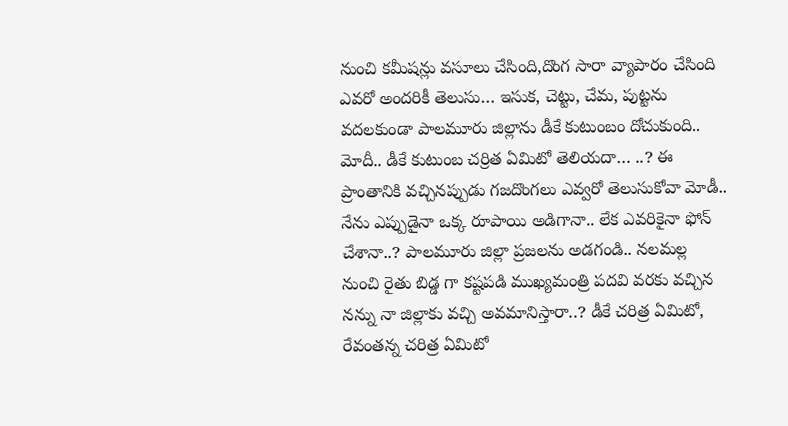నుంచి కమీషన్లు వసూలు చేసింది,దొంగ సారా వ్యాపారం చేసింది ఎవరో అందరికీ తెలుసు… ఇసుక, చెట్టు, చేమ, పుట్టను వదలకుండా పాలమూరు జిల్లాను డీకే కుటుంబం దోచుకుంది.. మోదీ.. డీకే కుటుంబ చర్రిత ఏమిటో తెలియదా… ..? ఈ ప్రాంతానికి వచ్చినప్పుడు గజదొంగలు ఎవ్వరో తెలుసుకోవా మోడీ.. నేను ఎప్పుడైనా ఒక్క రూపాయి అడిగానా.. లేక ఎవరికైనా ఫోన్ చేశానా..? పాలమూరు జిల్లా ప్రజలను అడగండి.. నలమల్ల నుంచి రైతు బిడ్డ గా కష్టపడి ముఖ్యమంత్రి పదవి వరకు వచ్చిన నన్ను నా జిల్లాకు వచ్చి అవమానిస్తారా..? డీకే చరిత్ర ఏమిటో, రేవంతన్న చరిత్ర ఏమిటో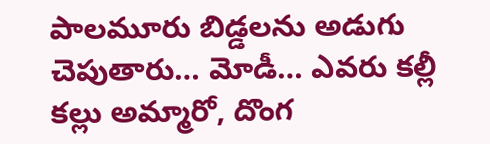పాలమూరు బిడ్డలను అడుగు చెపుతారు… మోడీ… ఎవరు కల్లీ కల్లు అమ్మారో, దొంగ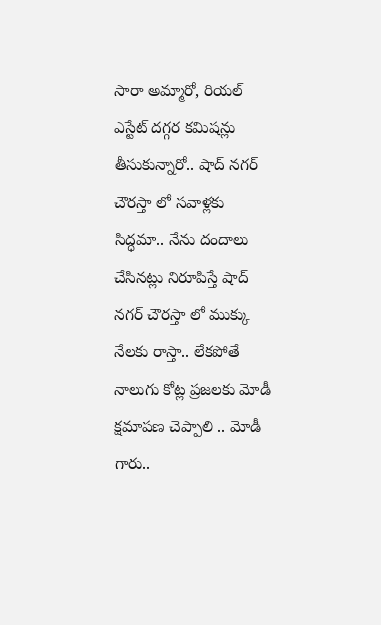సారా అమ్మారో, రియల్ ఎస్టేట్ దగ్గర కమిషన్లు తీసుకున్నారో.. షాద్ నగర్ చౌరస్తా లో సవాళ్లకు సిద్ధమా.. నేను దందాలు చేసినట్లు నిరూపిస్తే షాద్ నగర్ చౌరస్తా లో ముక్కు నేలకు రాస్తా.. లేకపోతే నాలుగు కోట్ల ప్రజలకు మోడీ క్షమాపణ చెప్పాలి .. మోడీ గారు..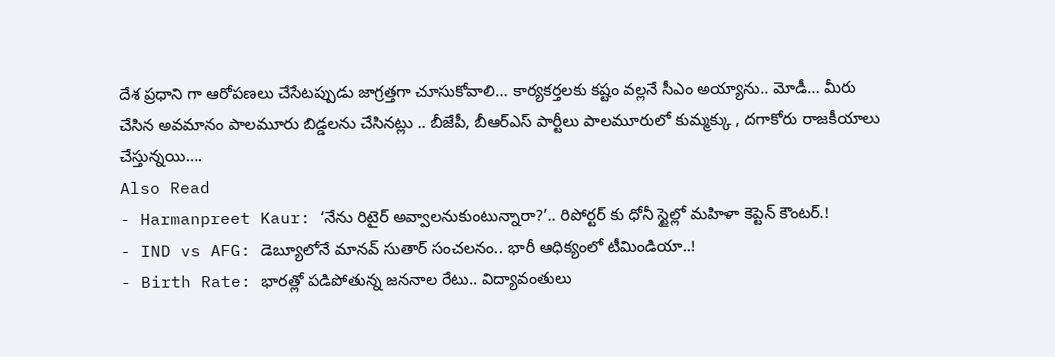దేశ ప్రధాని గా ఆరోపణలు చేసేటప్పుడు జాగ్రత్తగా చూసుకోవాలి… కార్యకర్తలకు కష్టం వల్లనే సీఎం అయ్యాను.. మోడీ… మీరు చేసిన అవమానం పాలమూరు బిడ్డలను చేసినట్లు .. బీజేపీ, బీఆర్ఎస్ పార్టీలు పాలమూరులో కుమ్మక్కు , దగాకోరు రాజకీయాలు చేస్తున్నయి….
Also Read
- Harmanpreet Kaur: ‘నేను రిటైర్ అవ్వాలనుకుంటున్నారా?’.. రిపోర్టర్ కు ధోనీ స్టైల్లో మహిళా కెప్టెన్ కౌంటర్.!
- IND vs AFG: డెబ్యూలోనే మానవ్ సుతార్ సంచలనం.. భారీ ఆధిక్యంలో టీమిండియా..!
- Birth Rate: భారత్లో పడిపోతున్న జననాల రేటు.. విద్యావంతులు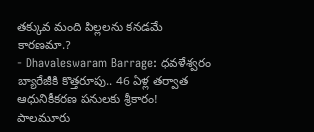తక్కువ మంది పిల్లలను కనడమే కారణమా.?
- Dhavaleswaram Barrage: ధవళేశ్వరం బ్యారేజీకి కొత్తరూపు.. 46 ఏళ్ల తర్వాత ఆధునికీకరణ పనులకు శ్రీకారం!
పాలమూరు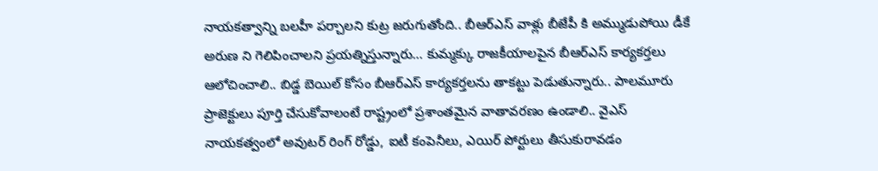నాయకత్వాన్ని బలహీ పర్చాలని కుట్ర జరుగుతోంది.. బీఆర్ఎస్ వాళ్లు బీజేపీ కి అమ్ముడుపోయి డీకే అరుణ ని గెలిపించాలని ప్రయత్నిస్తున్నారు… కుమ్మక్కు రాజకీయాలపైన బీఆర్ఎస్ కార్యకర్తలు ఆలోచించాలి.. బిడ్డ బెయిల్ కోసం బీఆర్ఎస్ కార్యకర్తలను తాకట్టు పెడుతున్నారు.. పాలమూరు ప్రాజెక్టులు పూర్తి చేసుకోవాలంటే రాష్ట్రంలో ప్రశాంతమైన వాతావరణం ఉండాలి.. వైఎస్ నాయకత్వంలో అవుటర్ రింగ్ రోడ్డు, ఐటీ కంపెనీలు, ఎయిర్ పోర్టులు తీసుకురావడం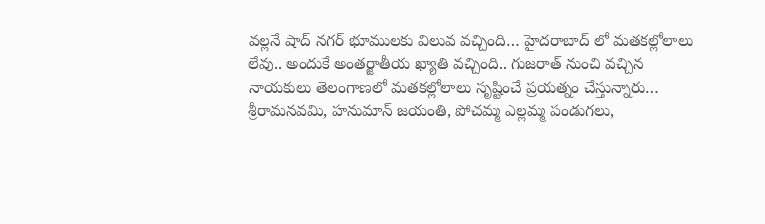వల్లనే షాద్ నగర్ భూములకు విలువ వచ్చింది… హైదరాబాద్ లో మతకల్లోలాలు లేవు.. అందుకే అంతర్జాతీయ ఖ్యాతి వచ్చింది.. గుజరాత్ నుంచి వచ్చిన నాయకులు తెలంగాణలో మతకల్లోలాలు సృష్టించే ప్రయత్నం చేస్తున్నారు… శ్రీరామనవమి, హనుమాన్ జయంతి, పోచమ్మ ఎల్లమ్మ పండుగలు,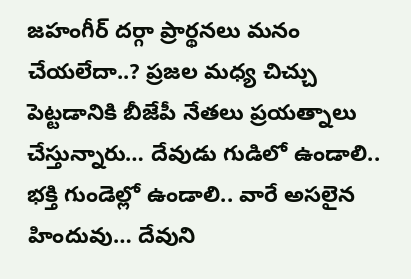జహంగీర్ దర్గా ప్రార్థనలు మనం చేయలేదా..? ప్రజల మధ్య చిచ్చు పెట్టడానికి బీజేపీ నేతలు ప్రయత్నాలు చేస్తున్నారు… దేవుడు గుడిలో ఉండాలి.. భక్తి గుండెల్లో ఉండాలి.. వారే అసలైన హిందువు… దేవుని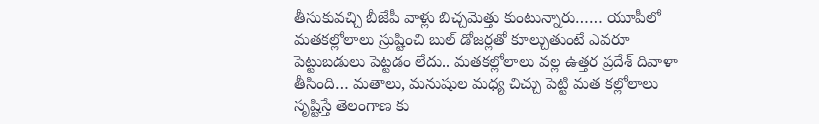తీసుకువచ్చి బీజేపీ వాళ్లు బిచ్చమెత్తు కుంటున్నారు…… యూపీలో మతకల్లోలాలు స్రుష్టించి బుల్ డోజర్లతో కూల్చుతుంటే ఎవరూ పెట్టుబడులు పెట్టడం లేదు.. మతకల్లోలాలు వల్ల ఉత్తర ప్రదేశ్ దివాళా తీసింది… మతాలు, మనుషుల మధ్య చిచ్చు పెట్టి మత కల్లోలాలు సృష్టిస్తే తెలంగాణ కు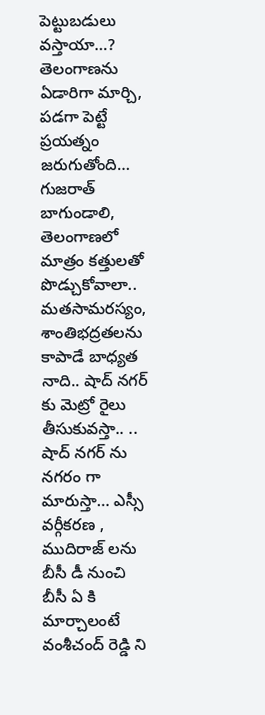పెట్టుబడులు వస్తాయా…?
తెలంగాణను ఏడారిగా మార్చి, పడగా పెట్టే ప్రయత్నం జరుగుతోంది… గుజరాత్ బాగుండాలి, తెలంగాణలో మాత్రం కత్తులతో పొడ్చుకోవాలా.. మతసామరస్యం, శాంతిభద్రతలను కాపాడే బాధ్యత నాది.. షాద్ నగర్ కు మెట్రో రైలు తీసుకువస్తా.. .. షాద్ నగర్ ను నగరం గా మారుస్తా… ఎస్సీ వర్గీకరణ , ముదిరాజ్ లను బీసీ డీ నుంచి బీసీ ఏ కి మార్చాలంటే వంశీచంద్ రెడ్డి ని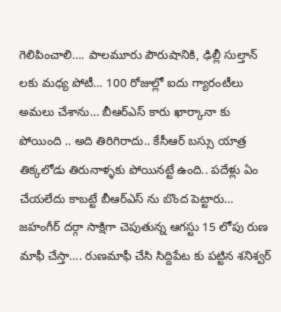గెలిపించాలి…. పాలమూరు పౌరుషానికి, ఢిల్లీ సుల్తాన్ లకు మధ్య పోటీ… 100 రోజుల్లో ఐదు గ్యారంటీలు అమలు చేశాను… బీఆర్ఎస్ కారు ఖార్కానా కు పోయింది .. అది తిరిగిరాదు.. కేసీఆర్ బస్సు యాత్ర తిక్కలోడు తిరునాళ్ళకు పోయినట్టే ఉంది.. పదేళ్లు ఏం చేయలేదు కాబట్టే బీఆర్ఎస్ ను బొంద పెట్టారు… జహంగీర్ దర్గా సాక్షిగా చెపుతున్న ఆగస్టు 15 లోపు రుణ మాఫీ చేస్తా…. రుణమాఫీ చేసి సిద్దిపేట కు పట్టిన శనిశ్వర్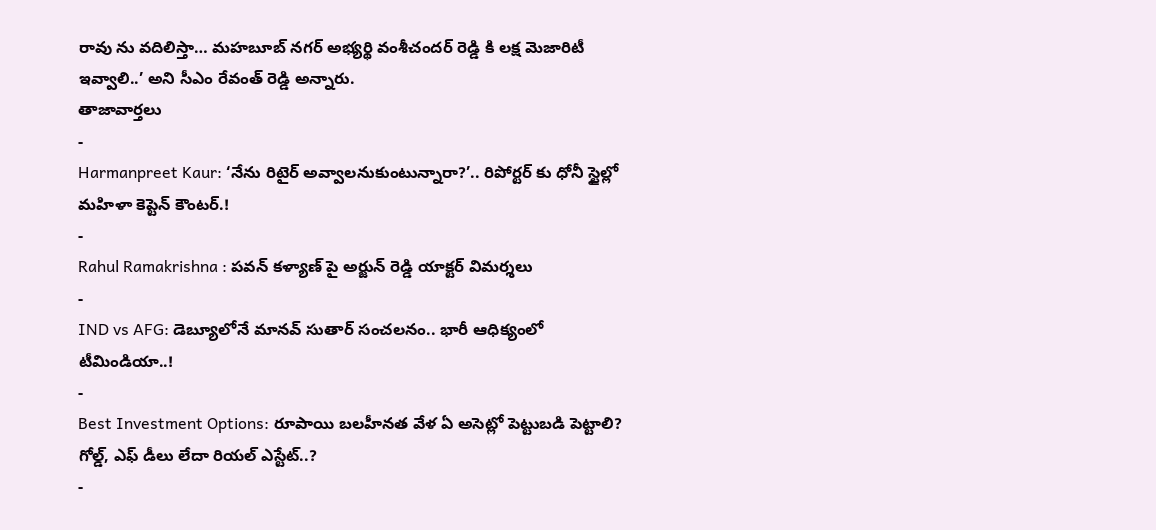రావు ను వదిలిస్తా… మహబూబ్ నగర్ అభ్యర్థి వంశీచందర్ రెడ్డి కి లక్ష మెజారిటీ ఇవ్వాలి..’ అని సీఎం రేవంత్ రెడ్డి అన్నారు.
తాజావార్తలు
-
Harmanpreet Kaur: ‘నేను రిటైర్ అవ్వాలనుకుంటున్నారా?’.. రిపోర్టర్ కు ధోనీ స్టైల్లో మహిళా కెప్టెన్ కౌంటర్.!
-
Rahul Ramakrishna : పవన్ కళ్యాణ్ పై అర్జున్ రెడ్డి యాక్టర్ విమర్శలు
-
IND vs AFG: డెబ్యూలోనే మానవ్ సుతార్ సంచలనం.. భారీ ఆధిక్యంలో టీమిండియా..!
-
Best Investment Options: రూపాయి బలహీనత వేళ ఏ అసెట్లో పెట్టుబడి పెట్టాలి? గోల్డ్, ఎఫ్ డీలు లేదా రియల్ ఎస్టేట్..?
-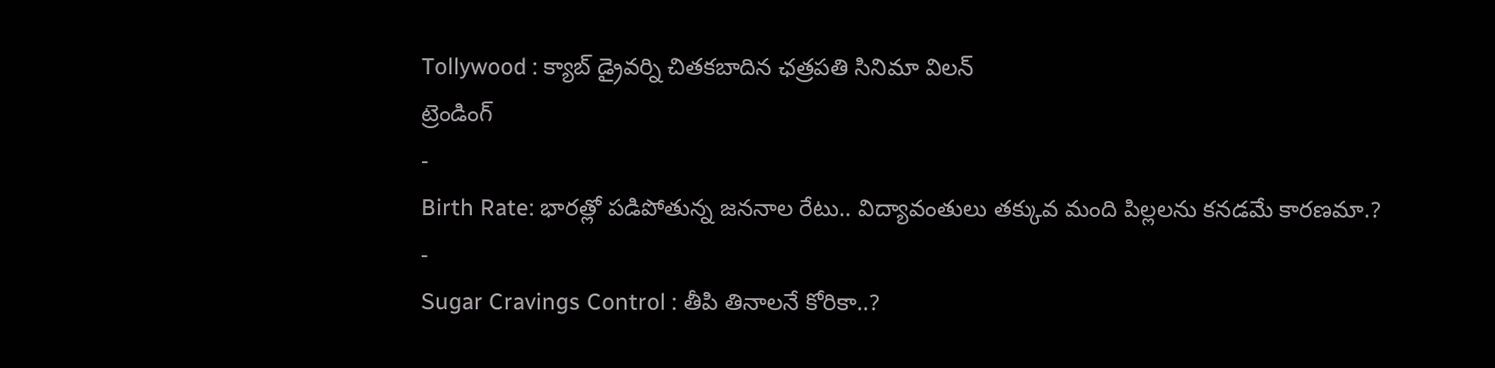Tollywood : క్యాబ్ డ్రైవర్ని చితకబాదిన ఛత్రపతి సినిమా విలన్
ట్రెండింగ్
-
Birth Rate: భారత్లో పడిపోతున్న జననాల రేటు.. విద్యావంతులు తక్కువ మంది పిల్లలను కనడమే కారణమా.?
-
Sugar Cravings Control : తీపి తినాలనే కోరికా..?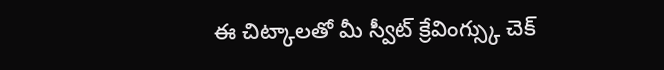ఈ చిట్కాలతో మీ స్వీట్ క్రేవింగ్స్కు చెక్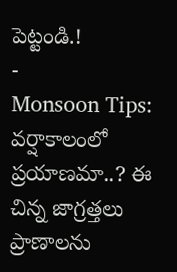పెట్టండి.!
-
Monsoon Tips: వర్షాకాలంలో ప్రయాణమా..? ఈ చిన్న జాగ్రత్తలు ప్రాణాలను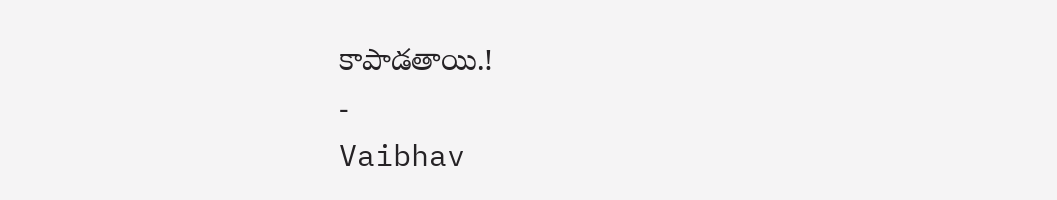కాపాడతాయి.!
-
Vaibhav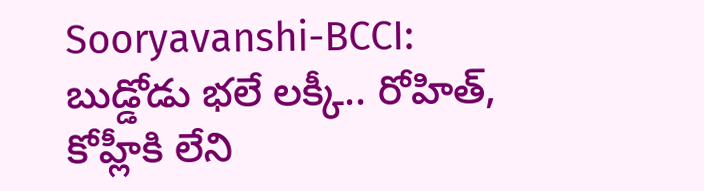Sooryavanshi-BCCI: బుడ్డోడు భలే లక్కీ.. రోహిత్, కోహ్లీకి లేని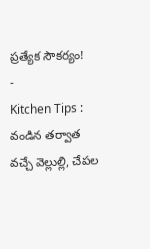ప్రత్యేక సౌకర్యం!
-
Kitchen Tips : వండిన తర్వాత వచ్చే వెల్లుల్లి, చేపల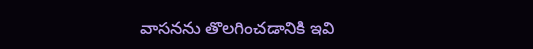వాసనను తొలగించడానికి ఇవి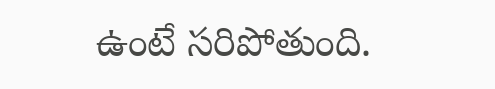ఉంటే సరిపోతుంది.